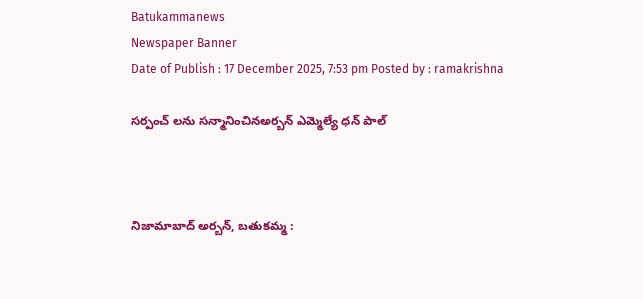Batukammanews
Newspaper Banner
Date of Publish : 17 December 2025, 7:53 pm Posted by : ramakrishna

సర్పంచ్ లను సన్మానించినఅర్బన్ ఎమ్మెల్యే ధన్ పాల్



నిజామాబాద్ అర్బన్, బతుకమ్మ :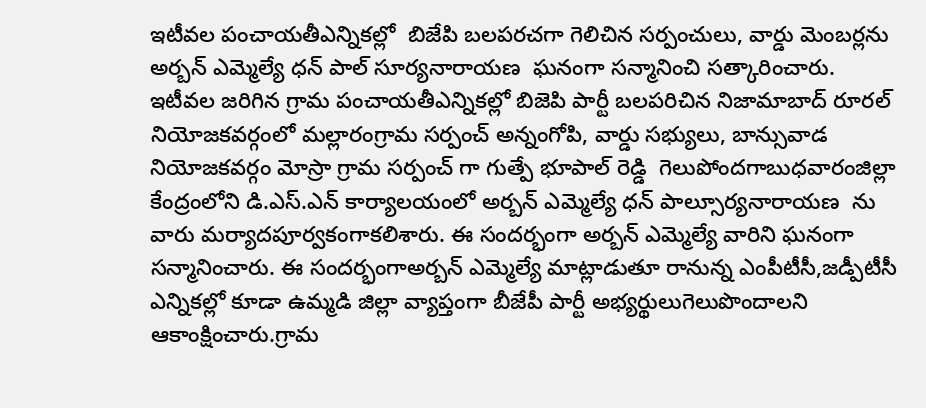ఇటీవల పంచాయతీఎన్నికల్లో  బిజేపి బలపరచగా గెలిచిన సర్పంచులు, వార్డు మెంబర్లను అర్బన్ ఎమ్మెల్యే ధన్ పాల్ సూర్యనారాయణ  ఘనంగా సన్మానించి సత్కారించారు. ఇటీవల జరిగిన గ్రామ పంచాయతీఎన్నికల్లో బిజెపి పార్టీ బలపరిచిన నిజామాబాద్ రూరల్ నియోజకవర్గంలో మల్లారంగ్రామ సర్పంచ్ అన్నంగోపి, వార్డు సభ్యులు, బాన్సువాడ  నియోజకవర్గం మోస్రా గ్రామ సర్పంచ్ గా గుత్పే భూపాల్ రెడ్డి  గెలుపోందగాబుధవారంజిల్లా కేంద్రంలోని డి.ఎస్.ఎన్ కార్యాలయంలో అర్బన్ ఎమ్మెల్యే ధన్ పాల్సూర్యనారాయణ  ను వారు మర్యాదపూర్వకంగాకలిశారు. ఈ సందర్భంగా అర్బన్ ఎమ్మెల్యే వారిని ఘనంగా సన్మానించారు. ఈ సందర్భంగాఅర్బన్ ఎమ్మెల్యే మాట్లాడుతూ రానున్న ఎంపీటీసీ,జడ్పీటీసీ ఎన్నికల్లో కూడా ఉమ్మడి జిల్లా వ్యాప్తంగా బీజేపీ పార్టీ అభ్యర్థులుగెలుపొందాలని ఆకాంక్షించారు.గ్రామ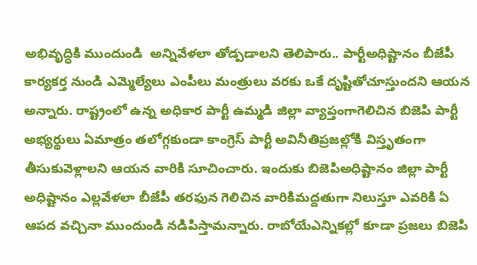అభివృద్ధికి ముందుండి  అన్నివేళలా తోడ్పడాలని తెలిపారు.. పార్టీఅధిష్టానం బీజేపీ కార్యకర్త నుండి ఎమ్మెల్యేలు ఎంపీలు మంత్రులు వరకు ఒకే దృష్టితోచూస్తుందని ఆయన అన్నారు. రాష్ట్రంలో ఉన్న అధికార పార్టీ ఉమ్మడి జిల్లా వ్యాప్తంగాగెలిచిన బిజెపి పార్టీ అభ్యర్థులు ఏమాత్రం తలోగ్గకుండా కాంగ్రెస్ పార్టీ అవినీతిప్రజల్లోకి విస్తృతంగా తీసుకువెళ్లాలని ఆయన వారికి సూచించారు. ఇందుకు బిజెపిఅధిష్టానం జిల్లా పార్టీ అధిష్టానం ఎల్లవేళలా బీజేపీ తరఫున గెలిచిన వారికిమద్దతుగా నిలుస్తూ ఎవరికి ఏ ఆపద వచ్చినా ముందుండి నడిపిస్తామన్నారు. రాబోయేఎన్నికల్లో కూడా ప్రజలు బిజెపి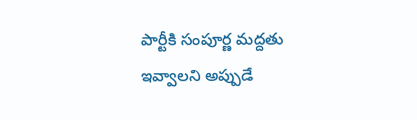పార్టీకి సంపూర్ణ మద్దతు ఇవ్వాలని అప్పుడే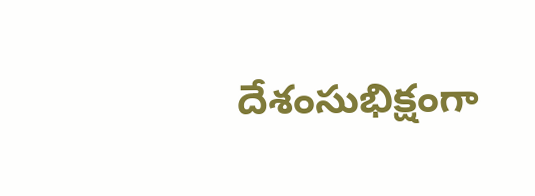దేశంసుభిక్షంగా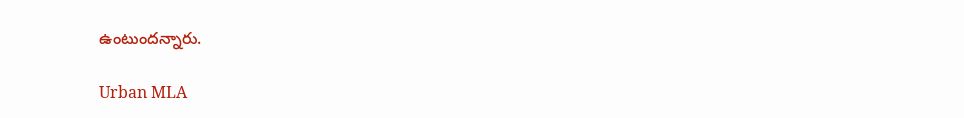ఉంటుందన్నారు.

Urban MLA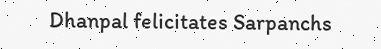Dhanpal felicitates Sarpanchs